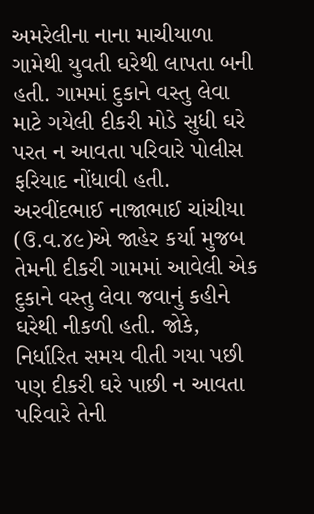અમરેલીના નાના માચીયાળા ગામેથી યુવતી ઘરેથી લાપતા બની હતી. ગામમાં દુકાને વસ્તુ લેવા માટે ગયેલી દીકરી મોડે સુધી ઘરે પરત ન આવતા પરિવારે પોલીસ ફરિયાદ નોંધાવી હતી. અરવીંદભાઈ નાજાભાઈ ચાંચીયા
(ઉ.વ.૪૯)એ જાહેર કર્યા મુજબ તેમની દીકરી ગામમાં આવેલી એક દુકાને વસ્તુ લેવા જવાનું કહીને ઘરેથી નીકળી હતી. જોકે, નિર્ધારિત સમય વીતી ગયા પછી પણ દીકરી ઘરે પાછી ન આવતા પરિવારે તેની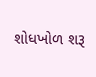શોધખોળ શરૂ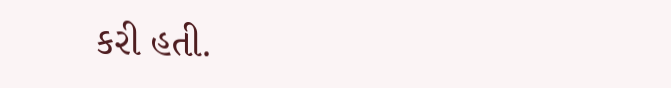કરી હતી.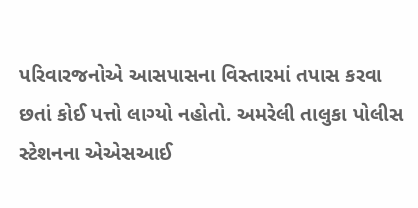પરિવારજનોએ આસપાસના વિસ્તારમાં તપાસ કરવા છતાં કોઈ પત્તો લાગ્યો નહોતો. અમરેલી તાલુકા પોલીસ સ્ટેશનના એએસઆઈ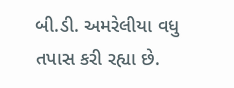બી.ડી. અમરેલીયા વધુ તપાસ કરી રહ્યા છે.